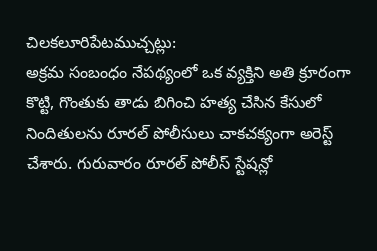చిలకలూరిపేటముచ్చట్లు:
అక్రమ సంబంధం నేపథ్యంలో ఒక వ్యక్తిని అతి క్రూరంగా కొట్టి, గొంతుకు తాడు బిగించి హత్య చేసిన కేసులో నిందితులను రూరల్ పోలీసులు చాకచక్యంగా అరెస్ట్ చేశారు. గురువారం రూరల్ పోలీస్ స్టేషన్లో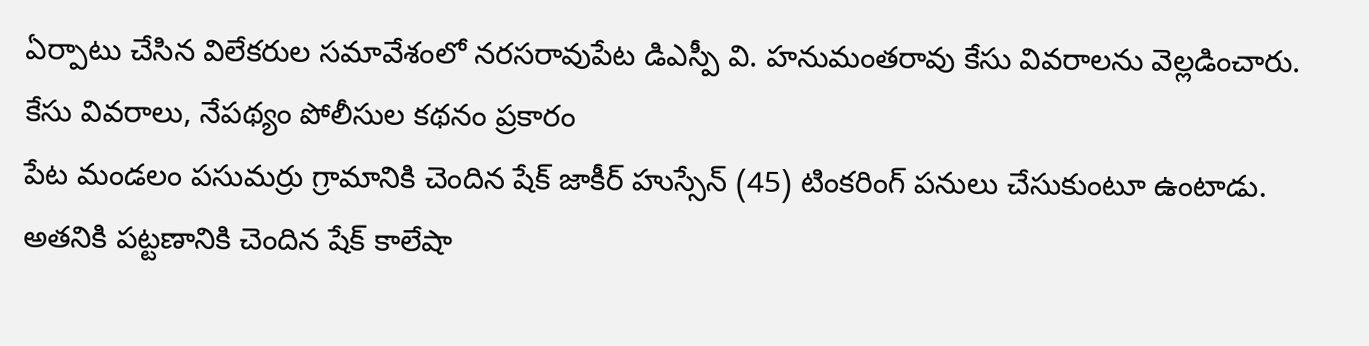ఏర్పాటు చేసిన విలేకరుల సమావేశంలో నరసరావుపేట డిఎస్పీ వి. హనుమంతరావు కేసు వివరాలను వెల్లడించారు.
కేసు వివరాలు, నేపథ్యం పోలీసుల కథనం ప్రకారం
పేట మండలం పసుమర్రు గ్రామానికి చెందిన షేక్ జాకీర్ హుస్సేన్ (45) టింకరింగ్ పనులు చేసుకుంటూ ఉంటాడు. అతనికి పట్టణానికి చెందిన షేక్ కాలేషా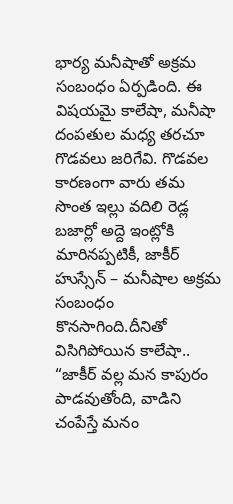భార్య మనీషాతో అక్రమ సంబంధం ఏర్పడింది. ఈ విషయమై కాలేషా, మనీషా దంపతుల మధ్య తరచూ గొడవలు జరిగేవి. గొడవల కారణంగా వారు తమ సొంత ఇల్లు వదిలి రెడ్ల బజార్లో అద్దె ఇంట్లోకి మారినప్పటికీ, జాకీర్ హుస్సేన్ – మనీషాల అక్రమ సంబంధం కొనసాగింది.దీనితో విసిగిపోయిన కాలేషా.. “జాకీర్ వల్ల మన కాపురం పాడవుతోంది, వాడిని చంపేస్తే మనం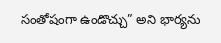సంతోషంగా ఉండొచ్చు” అని భార్యను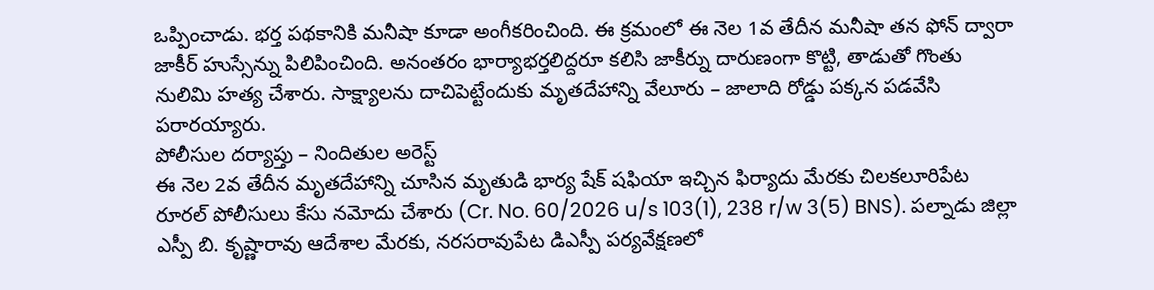ఒప్పించాడు. భర్త పథకానికి మనీషా కూడా అంగీకరించింది. ఈ క్రమంలో ఈ నెల 1వ తేదీన మనీషా తన ఫోన్ ద్వారా జాకీర్ హుస్సేన్ను పిలిపించింది. అనంతరం భార్యాభర్తలిద్దరూ కలిసి జాకీర్ను దారుణంగా కొట్టి, తాడుతో గొంతు నులిమి హత్య చేశారు. సాక్ష్యాలను దాచిపెట్టేందుకు మృతదేహాన్ని వేలూరు – జాలాది రోడ్డు పక్కన పడవేసి పరారయ్యారు.
పోలీసుల దర్యాప్తు – నిందితుల అరెస్ట్
ఈ నెల 2వ తేదీన మృతదేహాన్ని చూసిన మృతుడి భార్య షేక్ షఫియా ఇచ్చిన ఫిర్యాదు మేరకు చిలకలూరిపేట రూరల్ పోలీసులు కేసు నమోదు చేశారు (Cr. No. 60/2026 u/s 103(1), 238 r/w 3(5) BNS). పల్నాడు జిల్లా ఎస్పీ బి. కృష్ణారావు ఆదేశాల మేరకు, నరసరావుపేట డిఎస్పీ పర్యవేక్షణలో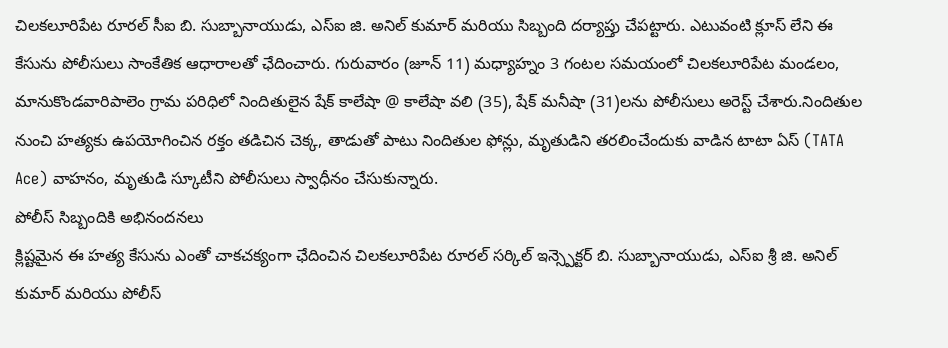చిలకలూరిపేట రూరల్ సీఐ బి. సుబ్బానాయుడు, ఎస్ఐ జి. అనిల్ కుమార్ మరియు సిబ్బంది దర్యాప్తు చేపట్టారు. ఎటువంటి క్లూస్ లేని ఈ కేసును పోలీసులు సాంకేతిక ఆధారాలతో ఛేదించారు. గురువారం (జూన్ 11) మధ్యాహ్నం 3 గంటల సమయంలో చిలకలూరిపేట మండలం, మానుకొండవారిపాలెం గ్రామ పరిధిలో నిందితులైన షేక్ కాలేషా @ కాలేషా వలి (35), షేక్ మనీషా (31)లను పోలీసులు అరెస్ట్ చేశారు.నిందితుల నుంచి హత్యకు ఉపయోగించిన రక్తం తడిచిన చెక్క, తాడుతో పాటు నిందితుల ఫోన్లు, మృతుడిని తరలించేందుకు వాడిన టాటా ఏస్ (TATA Ace) వాహనం, మృతుడి స్కూటీని పోలీసులు స్వాధీనం చేసుకున్నారు.
పోలీస్ సిబ్బందికి అభినందనలు
క్లిష్టమైన ఈ హత్య కేసును ఎంతో చాకచక్యంగా ఛేదించిన చిలకలూరిపేట రూరల్ సర్కిల్ ఇన్స్పెక్టర్ బి. సుబ్బానాయుడు, ఎస్ఐ శ్రీ జి. అనిల్ కుమార్ మరియు పోలీస్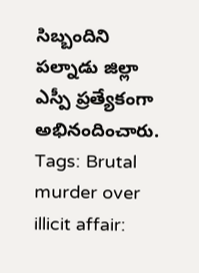సిబ్బందిని పల్నాడు జిల్లా ఎస్పీ ప్రత్యేకంగా అభినందించారు.
Tags: Brutal murder over illicit affair: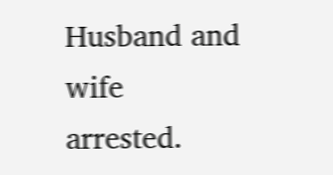Husband and wife arrested.